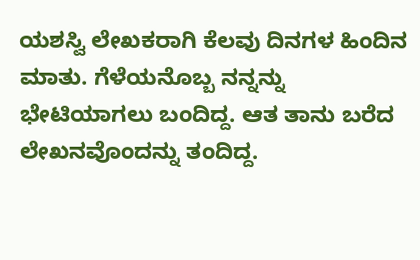ಯಶಸ್ವಿ ಲೇಖಕರಾಗಿ ಕೆಲವು ದಿನಗಳ ಹಿಂದಿನ ಮಾತು. ಗೆಳೆಯನೊಬ್ಬ ನನ್ನನ್ನು ಭೇಟಿಯಾಗಲು ಬಂದಿದ್ದ. ಆತ ತಾನು ಬರೆದ ಲೇಖನವೊಂದನ್ನು ತಂದಿದ್ದ.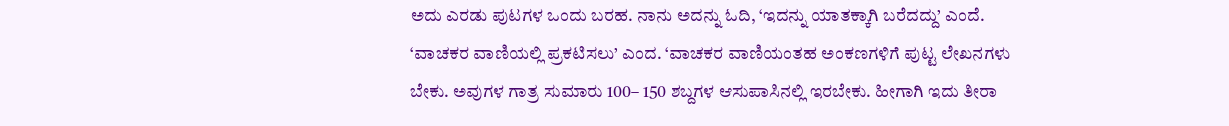ಅದು ಎರಡು ಪುಟಗಳ ಒಂದು ಬರಹ. ನಾನು ಅದನ್ನು ಓದಿ, ‘ಇದನ್ನು ಯಾತಕ್ಕಾಗಿ ಬರೆದದ್ದು’ ಎಂದೆ. ‘ವಾಚಕರ ವಾಣಿಯಲ್ಲಿ ಪ್ರಕಟಿಸಲು’ ಎಂದ. ‘ವಾಚಕರ ವಾಣಿಯಂತಹ ಅಂಕಣಗಳಿಗೆ ಪುಟ್ಟ ಲೇಖನಗಳು ಬೇಕು. ಅವುಗಳ ಗಾತ್ರ ಸುಮಾರು 100– 150 ಶಬ್ದಗಳ ಆಸುಪಾಸಿನಲ್ಲಿ ಇರಬೇಕು. ಹೀಗಾಗಿ ಇದು ತೀರಾ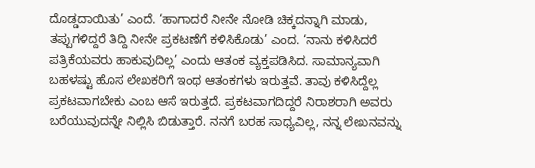ದೊಡ್ಡದಾಯಿತು’ ಎಂದೆ. ‘ಹಾಗಾದರೆ ನೀನೇ ನೋಡಿ ಚಿಕ್ಕದನ್ನಾಗಿ ಮಾಡು, ತಪ್ಪುಗಳಿದ್ದರೆ ತಿದ್ದಿ ನೀನೇ ಪ್ರಕಟಣೆಗೆ ಕಳಿಸಿಕೊಡು’ ಎಂದ. ‘ನಾನು ಕಳಿಸಿದರೆ ಪತ್ರಿಕೆಯವರು ಹಾಕುವುದಿಲ್ಲ’ ಎಂದು ಆತಂಕ ವ್ಯಕ್ತಪಡಿಸಿದ. ಸಾಮಾನ್ಯವಾಗಿ ಬಹಳಷ್ಟು ಹೊಸ ಲೇಖಕರಿಗೆ ಇಂಥ ಆತಂಕಗಳು ಇರುತ್ತವೆ. ತಾವು ಕಳಿಸಿದ್ದೆಲ್ಲ ಪ್ರಕಟವಾಗಬೇಕು ಎಂಬ ಆಸೆ ಇರುತ್ತದೆ. ಪ್ರಕಟವಾಗದಿದ್ದರೆ ನಿರಾಶರಾಗಿ ಅವರು ಬರೆಯುವುದನ್ನೇ ನಿಲ್ಲಿಸಿ ಬಿಡುತ್ತಾರೆ. ನನಗೆ ಬರಹ ಸಾಧ್ಯವಿಲ್ಲ, ನನ್ನ ಲೇಖನವನ್ನು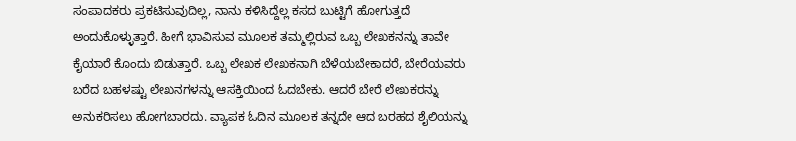ಸಂಪಾದಕರು ಪ್ರಕಟಿಸುವುದಿಲ್ಲ, ನಾನು ಕಳಿಸಿದ್ದೆಲ್ಲ ಕಸದ ಬುಟ್ಟಿಗೆ ಹೋಗುತ್ತದೆ ಅಂದುಕೊಳ್ಳುತ್ತಾರೆ. ಹೀಗೆ ಭಾವಿಸುವ ಮೂಲಕ ತಮ್ಮಲ್ಲಿರುವ ಒಬ್ಬ ಲೇಖಕನನ್ನು ತಾವೇ ಕೈಯಾರೆ ಕೊಂದು ಬಿಡುತ್ತಾರೆ. ಒಬ್ಬ ಲೇಖಕ ಲೇಖಕನಾಗಿ ಬೆಳೆಯಬೇಕಾದರೆ, ಬೇರೆಯವರು ಬರೆದ ಬಹಳಷ್ಟು ಲೇಖನಗಳನ್ನು ಆಸಕ್ತಿಯಿಂದ ಓದಬೇಕು. ಆದರೆ ಬೇರೆ ಲೇಖಕರನ್ನು ಅನುಕರಿಸಲು ಹೋಗಬಾರದು. ವ್ಯಾಪಕ ಓದಿನ ಮೂಲಕ ತನ್ನದೇ ಆದ ಬರಹದ ಶೈಲಿಯನ್ನು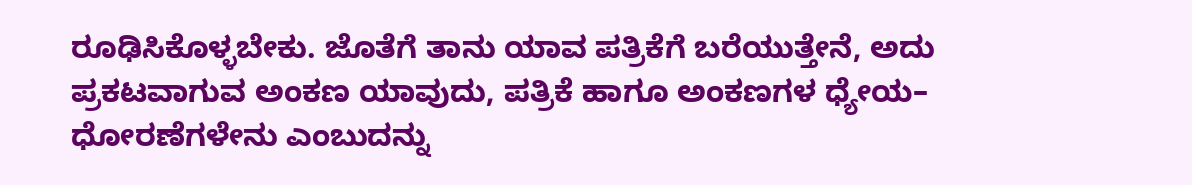ರೂಢಿಸಿಕೊಳ್ಳಬೇಕು. ಜೊತೆಗೆ ತಾನು ಯಾವ ಪತ್ರಿಕೆಗೆ ಬರೆಯುತ್ತೇನೆ, ಅದು ಪ್ರಕಟವಾಗುವ ಅಂಕಣ ಯಾವುದು, ಪತ್ರಿಕೆ ಹಾಗೂ ಅಂಕಣಗಳ ಧ್ಯೇಯ– ಧೋರಣೆಗಳೇನು ಎಂಬುದನ್ನು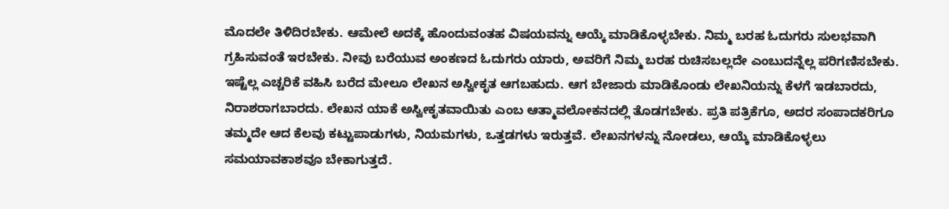ಮೊದಲೇ ತಿಳಿದಿರಬೇಕು. ಆಮೇಲೆ ಅದಕ್ಕೆ ಹೊಂದುವಂತಹ ವಿಷಯವನ್ನು ಆಯ್ಕೆ ಮಾಡಿಕೊಳ್ಳಬೇಕು. ನಿಮ್ಮ ಬರಹ ಓದುಗರು ಸುಲಭವಾಗಿ ಗ್ರಹಿಸುವಂತೆ ಇರಬೇಕು. ನೀವು ಬರೆಯುವ ಅಂಕಣದ ಓದುಗರು ಯಾರು, ಅವರಿಗೆ ನಿಮ್ಮ ಬರಹ ರುಚಿಸಬಲ್ಲದೇ ಎಂಬುದನ್ನೆಲ್ಲ ಪರಿಗಣಿಸಬೇಕು. ಇಷ್ಟೆಲ್ಲ ಎಚ್ಚರಿಕೆ ವಹಿಸಿ ಬರೆದ ಮೇಲೂ ಲೇಖನ ಅಸ್ವೀಕೃತ ಆಗಬಹುದು. ಆಗ ಬೇಜಾರು ಮಾಡಿಕೊಂಡು ಲೇಖನಿಯನ್ನು ಕೆಳಗೆ ಇಡಬಾರದು, ನಿರಾಶರಾಗಬಾರದು. ಲೇಖನ ಯಾಕೆ ಅಸ್ವೀಕೃತವಾಯಿತು ಎಂಬ ಆತ್ಮಾವಲೋಕನದಲ್ಲಿ ತೊಡಗಬೇಕು. ಪ್ರತಿ ಪತ್ರಿಕೆಗೂ, ಅದರ ಸಂಪಾದಕರಿಗೂ ತಮ್ಮದೇ ಆದ ಕೆಲವು ಕಟ್ಟುಪಾಡುಗಳು, ನಿಯಮಗಳು, ಒತ್ತಡಗಳು ಇರುತ್ತವೆ. ಲೇಖನಗಳನ್ನು ನೋಡಲು, ಆಯ್ಕೆ ಮಾಡಿಕೊಳ್ಳಲು ಸಮಯಾವಕಾಶವೂ ಬೇಕಾಗುತ್ತದೆ.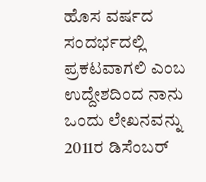ಹೊಸ ವರ್ಷದ ಸಂದರ್ಭದಲ್ಲಿ ಪ್ರಕಟವಾಗಲಿ ಎಂಬ ಉದ್ದೇಶದಿಂದ ನಾನು ಒಂದು ಲೇಖನವನ್ನು 2011ರ ಡಿಸೆಂಬರ್‌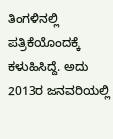ತಿಂಗಳಿನಲ್ಲಿ ಪತ್ರಿಕೆಯೊಂದಕ್ಕೆ ಕಳುಹಿಸಿದ್ದೆ. ಅದು 2013ರ ಜನವರಿಯಲ್ಲಿ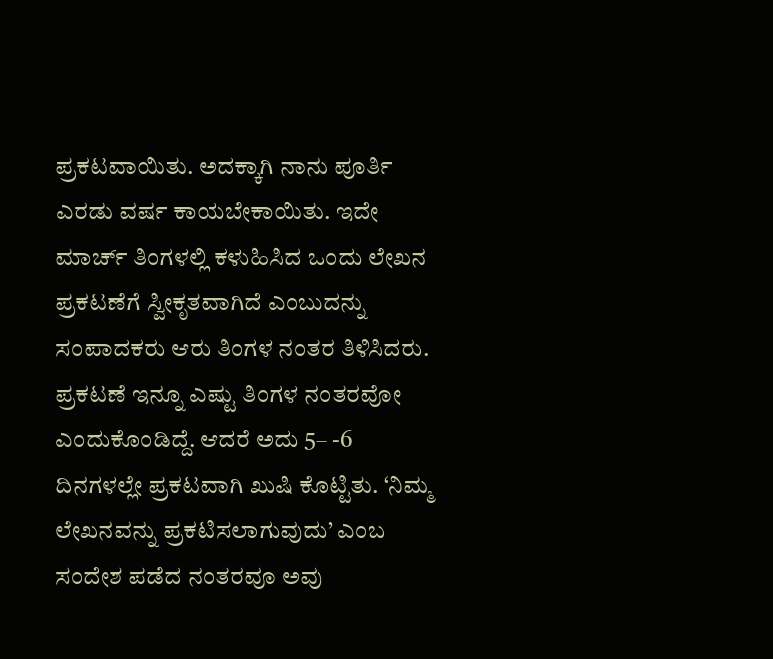ಪ್ರಕಟವಾಯಿತು. ಅದಕ್ಕಾಗಿ ನಾನು ಪೂರ್ತಿ ಎರಡು ವರ್ಷ ಕಾಯಬೇಕಾಯಿತು. ಇದೇ ಮಾರ್ಚ್‌ ತಿಂಗಳಲ್ಲಿ ಕಳುಹಿಸಿದ ಒಂದು ಲೇಖನ ಪ್ರಕಟಣೆಗೆ ಸ್ವೀಕೃತವಾಗಿದೆ ಎಂಬುದನ್ನು ಸಂಪಾದಕರು ಆರು ತಿಂಗಳ ನಂತರ ತಿಳಿಸಿದರು. ಪ್ರಕಟಣೆ ಇನ್ನೂ ಎಷ್ಟು ತಿಂಗಳ ನಂತರವೋ ಎಂದುಕೊಂಡಿದ್ದೆ. ಆದರೆ ಅದು 5– -6 ದಿನಗಳಲ್ಲೇ ಪ್ರಕಟವಾಗಿ ಖುಷಿ ಕೊಟ್ಟಿತು. ‘ನಿಮ್ಮ ಲೇಖನವನ್ನು ಪ್ರಕಟಿಸಲಾಗುವುದು’ ಎಂಬ ಸಂದೇಶ ಪಡೆದ ನಂತರವೂ ಅವು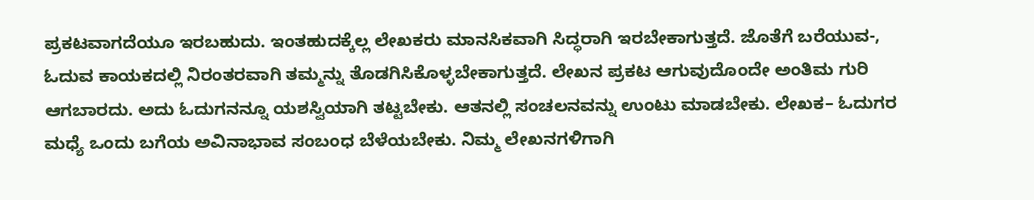ಪ್ರಕಟವಾಗದೆಯೂ ಇರಬಹುದು. ಇಂತಹುದಕ್ಕೆಲ್ಲ ಲೇಖಕರು ಮಾನಸಿಕವಾಗಿ ಸಿದ್ಧರಾಗಿ ಇರಬೇಕಾಗುತ್ತದೆ. ಜೊತೆಗೆ ಬರೆಯುವ-, ಓದುವ ಕಾಯಕದಲ್ಲಿ ನಿರಂತರವಾಗಿ ತಮ್ಮನ್ನು ತೊಡಗಿಸಿಕೊಳ್ಳಬೇಕಾಗುತ್ತದೆ. ಲೇಖನ ಪ್ರಕಟ ಆಗುವುದೊಂದೇ ಅಂತಿಮ ಗುರಿ ಆಗಬಾರದು. ಅದು ಓದುಗನನ್ನೂ ಯಶಸ್ವಿಯಾಗಿ ತಟ್ಟಬೇಕು. ಆತನಲ್ಲಿ ಸಂಚಲನವನ್ನು ಉಂಟು ಮಾಡಬೇಕು. ಲೇಖಕ– ಓದುಗರ ಮಧ್ಯೆ ಒಂದು ಬಗೆಯ ಅವಿನಾಭಾವ ಸಂಬಂಧ ಬೆಳೆಯಬೇಕು. ನಿಮ್ಮ ಲೇಖನಗಳಿಗಾಗಿ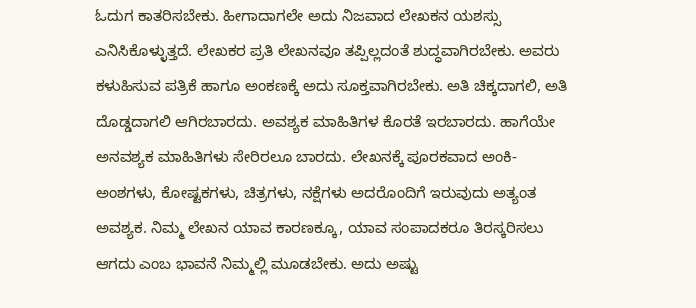ಓದುಗ ಕಾತರಿಸಬೇಕು. ಹೀಗಾದಾಗಲೇ ಅದು ನಿಜವಾದ ಲೇಖಕನ ಯಶಸ್ಸು ಎನಿಸಿಕೊಳ್ಳುತ್ತದೆ. ಲೇಖಕರ ಪ್ರತಿ ಲೇಖನವೂ ತಪ್ಪಿಲ್ಲದಂತೆ ಶುದ್ಧವಾಗಿರಬೇಕು. ಅವರು ಕಳುಹಿಸುವ ಪತ್ರಿಕೆ ಹಾಗೂ ಅಂಕಣಕ್ಕೆ ಅದು ಸೂಕ್ತವಾಗಿರಬೇಕು. ಅತಿ ಚಿಕ್ಕದಾಗಲಿ, ಅತಿ ದೊಡ್ಡದಾಗಲಿ ಆಗಿರಬಾರದು. ಅವಶ್ಯಕ ಮಾಹಿತಿಗಳ ಕೊರತೆ ಇರಬಾರದು. ಹಾಗೆಯೇ ಅನವಶ್ಯಕ ಮಾಹಿತಿಗಳು ಸೇರಿರಲೂ ಬಾರದು. ಲೇಖನಕ್ಕೆ ಪೂರಕವಾದ ಅಂಕಿ-ಅಂಶಗಳು, ಕೋಷ್ಟಕಗಳು, ಚಿತ್ರಗಳು, ನಕ್ಷೆಗಳು ಅದರೊಂದಿಗೆ ಇರುವುದು ಅತ್ಯಂತ ಅವಶ್ಯಕ. ನಿಮ್ಮ ಲೇಖನ ಯಾವ ಕಾರಣಕ್ಕೂ, ಯಾವ ಸಂಪಾದಕರೂ ತಿರಸ್ಕರಿಸಲು ಆಗದು ಎಂಬ ಭಾವನೆ ನಿಮ್ಮಲ್ಲಿ ಮೂಡಬೇಕು. ಅದು ಅಷ್ಟು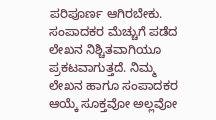ಪರಿಪೂರ್ಣ ಆಗಿರಬೇಕು. ಸಂಪಾದಕರ ಮೆಚ್ಚುಗೆ ಪಡೆದ ಲೇಖನ ನಿಶ್ಚಿತವಾಗಿಯೂ ಪ್ರಕಟವಾಗುತ್ತದೆ. ನಿಮ್ಮ ಲೇಖನ ಹಾಗೂ ಸಂಪಾದಕರ ಆಯ್ಕೆ ಸೂಕ್ತವೋ ಅಲ್ಲವೋ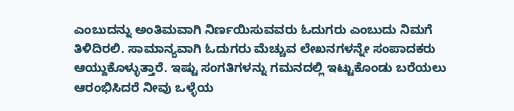ಎಂಬುದನ್ನು ಅಂತಿಮವಾಗಿ ನಿರ್ಣಯಿಸುವವರು ಓದುಗರು ಎಂಬುದು ನಿಮಗೆ ತಿಳಿದಿರಲಿ. ಸಾಮಾನ್ಯವಾಗಿ ಓದುಗರು ಮೆಚ್ಚುವ ಲೇಖನಗಳನ್ನೇ ಸಂಪಾದಕರು ಆಯ್ದುಕೊಳ್ಳುತ್ತಾರೆ. ಇಷ್ಟು ಸಂಗತಿಗಳನ್ನು ಗಮನದಲ್ಲಿ ಇಟ್ಟುಕೊಂಡು ಬರೆಯಲು ಆರಂಭಿಸಿದರೆ ನೀವು ಒಳ್ಳೆಯ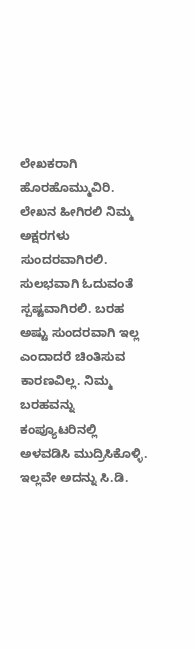ಲೇಖಕರಾಗಿ ಹೊರಹೊಮ್ಮುವಿರಿ. ಲೇಖನ ಹೀಗಿರಲಿ ನಿಮ್ಮ ಅಕ್ಷರಗಳು ಸುಂದರವಾಗಿರಲಿ. ಸುಲಭವಾಗಿ ಓದುವಂತೆ ಸ್ಪಷ್ಟವಾಗಿರಲಿ. ಬರಹ ಅಷ್ಟು ಸುಂದರವಾಗಿ ಇಲ್ಲ ಎಂದಾದರೆ ಚಿಂತಿಸುವ ಕಾರಣವಿಲ್ಲ. ನಿಮ್ಮ ಬರಹವನ್ನು ಕಂಪ್ಯೂಟರಿನಲ್ಲಿ ಅಳವಡಿಸಿ ಮುದ್ರಿಸಿಕೊಳ್ಳಿ. ಇಲ್ಲವೇ ಅದನ್ನು ಸಿ.ಡಿ.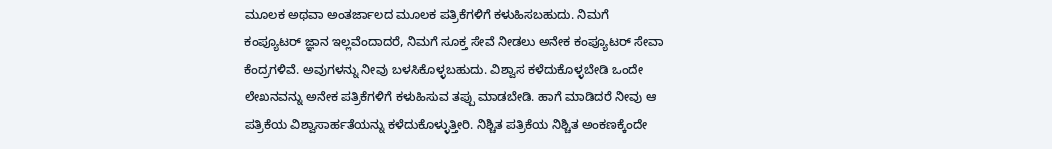ಮೂಲಕ ಅಥವಾ ಅಂತರ್ಜಾಲದ ಮೂಲಕ ಪತ್ರಿಕೆಗಳಿಗೆ ಕಳುಹಿಸಬಹುದು. ನಿಮಗೆ ಕಂಪ್ಯೂಟರ್ ಜ್ಞಾನ ಇಲ್ಲವೆಂದಾದರೆ, ನಿಮಗೆ ಸೂಕ್ತ ಸೇವೆ ನೀಡಲು ಅನೇಕ ಕಂಪ್ಯೂಟರ್ ಸೇವಾ ಕೆಂದ್ರಗಳಿವೆ. ಅವುಗಳನ್ನು ನೀವು ಬಳಸಿಕೊಳ್ಳಬಹುದು. ವಿಶ್ವಾಸ ಕಳೆದುಕೊಳ್ಳಬೇಡಿ ಒಂದೇ ಲೇಖನವನ್ನು ಅನೇಕ ಪತ್ರಿಕೆಗಳಿಗೆ ಕಳುಹಿಸುವ ತಪ್ಪು ಮಾಡಬೇಡಿ. ಹಾಗೆ ಮಾಡಿದರೆ ನೀವು ಆ ಪತ್ರಿಕೆಯ ವಿಶ್ವಾಸಾರ್ಹತೆಯನ್ನು ಕಳೆದುಕೊಳ್ಳುತ್ತೀರಿ. ನಿಶ್ಚಿತ ಪತ್ರಿಕೆಯ ನಿಶ್ಚಿತ ಅಂಕಣಕ್ಕೆಂದೇ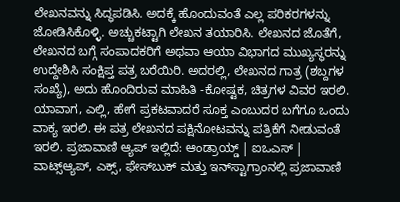ಲೇಖನವನ್ನು ಸಿದ್ಧಪಡಿಸಿ. ಅದಕ್ಕೆ ಹೊಂದುವಂತೆ ಎಲ್ಲ ಪರಿಕರಗಳನ್ನು ಜೋಡಿಸಿಕೊಳ್ಳಿ. ಅಚ್ಚುಕಟ್ಟಾಗಿ ಲೇಖನ ತಯಾರಿಸಿ. ಲೇಖನದ ಜೊತೆಗೆ, ಲೇಖನದ ಬಗ್ಗೆ ಸಂಪಾದಕರಿಗೆ ಅಥವಾ ಆಯಾ ವಿಭಾಗದ ಮುಖ್ಯಸ್ಥರನ್ನು ಉದ್ದೇಶಿಸಿ ಸಂಕ್ಷಿಪ್ತ ಪತ್ರ ಬರೆಯಿರಿ. ಅದರಲ್ಲಿ, ಲೇಖನದ ಗಾತ್ರ (ಶಬ್ದಗಳ ಸಂಖ್ಯೆ), ಅದು ಹೊಂದಿರುವ ಮಾಹಿತಿ -ಕೋಷ್ಟಕ, ಚಿತ್ರಗಳ ವಿವರ ಇರಲಿ. ಯಾವಾಗ, ಎಲ್ಲಿ, ಹೇಗೆ ಪ್ರಕಟವಾದರೆ ಸೂಕ್ತ ಎಂಬುದರ ಬಗೆಗೂ ಒಂದು ವಾಕ್ಯ ಇರಲಿ. ಈ ಪತ್ರ ಲೇಖನದ ಪಕ್ಷಿನೋಟವನ್ನು ಪತ್ರಿಕೆಗೆ ನೀಡುವಂತೆ ಇರಲಿ. ಪ್ರಜಾವಾಣಿ ಆ್ಯಪ್ ಇಲ್ಲಿದೆ: ಆಂಡ್ರಾಯ್ಡ್ | ಐಒಎಸ್ | ವಾಟ್ಸ್ಆ್ಯಪ್, ಎಕ್ಸ್, ಫೇಸ್‌ಬುಕ್ ಮತ್ತು ಇನ್‌ಸ್ಟಾಗ್ರಾಂನಲ್ಲಿ ಪ್ರಜಾವಾಣಿ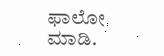ಫಾಲೋ ಮಾಡಿ.